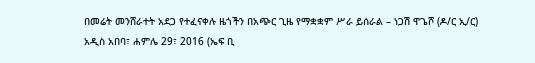በመሬት መንሸራተት አደጋ የተፈናቀሉ ዜጎችን በአጭር ጊዜ የማቋቋም ሥራ ይሰራል – ነጋሽ ዋጌሾ (ዶ/ር ኢ/ር)
አዲስ አበባ፣ ሐምሌ 29፣ 2016 (ኤፍ ቢ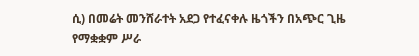ሲ) በመሬት መንሸራተት አደጋ የተፈናቀሉ ዜጎችን በአጭር ጊዜ የማቋቋም ሥራ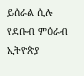ይሰራል ሲሉ የደቡብ ምዕራብ ኢትዮጵያ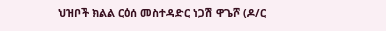ህዝቦች ክልል ርዕሰ መስተዳድር ነጋሽ ዋጌሾ (ዶ/ር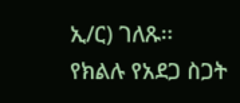ኢ/ር) ገለጹ፡፡
የክልሉ የአደጋ ስጋት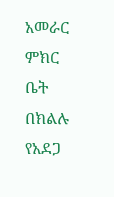አመራር ምክር ቤት በክልሉ የአደጋ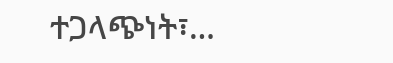ተጋላጭነት፣…